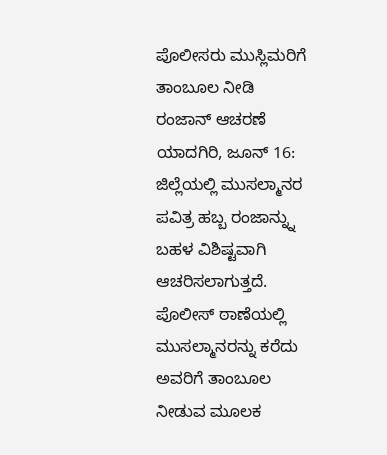ಪೊಲೀಸರು ಮುಸ್ಲಿಮರಿಗೆ ತಾಂಬೂಲ ನೀಡಿ ರಂಜಾನ್ ಆಚರಣೆ
ಯಾದಗಿರಿ, ಜೂನ್ 16: ಜಿಲ್ಲೆಯಲ್ಲಿ ಮುಸಲ್ಮಾನರ ಪವಿತ್ರ ಹಬ್ಬ ರಂಜಾನ್ನ್ನು ಬಹಳ ವಿಶಿಷ್ಟವಾಗಿ ಆಚರಿಸಲಾಗುತ್ತದೆ. ಪೊಲೀಸ್ ಠಾಣೆಯಲ್ಲಿ ಮುಸಲ್ಮಾನರನ್ನು ಕರೆದು ಅವರಿಗೆ ತಾಂಬೂಲ ನೀಡುವ ಮೂಲಕ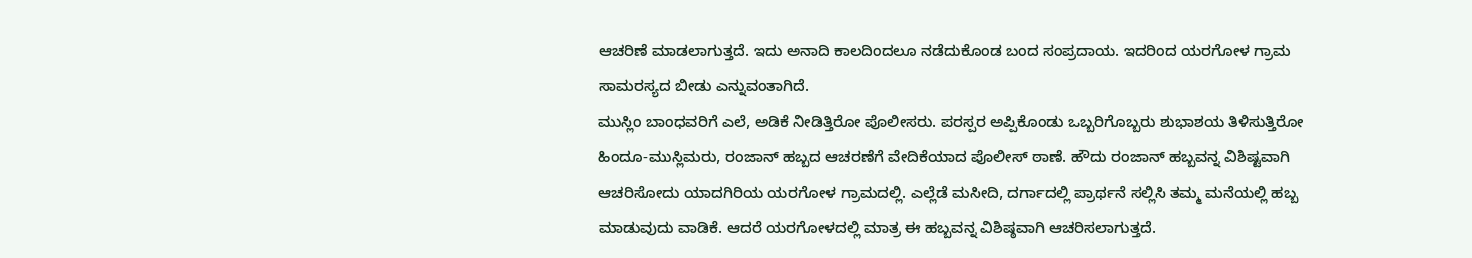ಆಚರಿಣೆ ಮಾಡಲಾಗುತ್ತದೆ. ಇದು ಅನಾದಿ ಕಾಲದಿಂದಲೂ ನಡೆದುಕೊಂಡ ಬಂದ ಸಂಪ್ರದಾಯ. ಇದರಿಂದ ಯರಗೋಳ ಗ್ರಾಮ ಸಾಮರಸ್ಯದ ಬೀಡು ಎನ್ನುವಂತಾಗಿದೆ.
ಮುಸ್ಲಿಂ ಬಾಂಧವರಿಗೆ ಎಲೆ, ಅಡಿಕೆ ನೀಡಿತ್ತಿರೋ ಪೊಲೀಸರು. ಪರಸ್ಪರ ಅಪ್ಪಿಕೊಂಡು ಒಬ್ಬರಿಗೊಬ್ಬರು ಶುಭಾಶಯ ತಿಳಿಸುತ್ತಿರೋ ಹಿಂದೂ-ಮುಸ್ಲಿಮರು, ರಂಜಾನ್ ಹಬ್ಬದ ಆಚರಣೆಗೆ ವೇದಿಕೆಯಾದ ಪೊಲೀಸ್ ಠಾಣೆ. ಹೌದು ರಂಜಾನ್ ಹಬ್ಬವನ್ನ ವಿಶಿಷ್ಟವಾಗಿ ಆಚರಿಸೋದು ಯಾದಗಿರಿಯ ಯರಗೋಳ ಗ್ರಾಮದಲ್ಲಿ. ಎಲ್ಲೆಡೆ ಮಸೀದಿ, ದರ್ಗಾದಲ್ಲಿ ಪ್ರಾರ್ಥನೆ ಸಲ್ಲಿಸಿ ತಮ್ಮ ಮನೆಯಲ್ಲಿ ಹಬ್ಬ ಮಾಡುವುದು ವಾಡಿಕೆ. ಆದರೆ ಯರಗೋಳದಲ್ಲಿ ಮಾತ್ರ ಈ ಹಬ್ಬವನ್ನ ವಿಶಿಷ್ಠವಾಗಿ ಆಚರಿಸಲಾಗುತ್ತದೆ.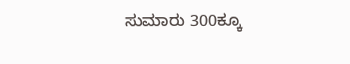ಸುಮಾರು 300ಕ್ಕೂ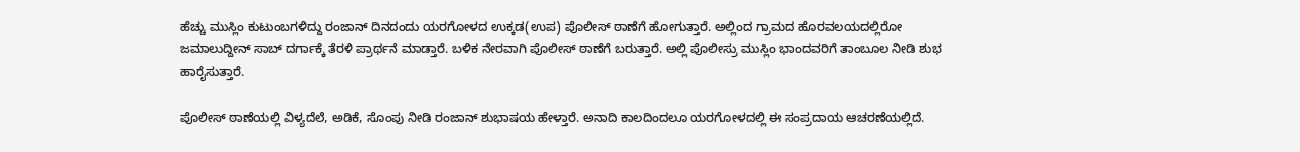ಹೆಚ್ಚು ಮುಸ್ಲಿಂ ಕುಟುಂಬಗಳಿದ್ದು ರಂಜಾನ್ ದಿನದಂದು ಯರಗೋಳದ ಉಕ್ಕಡ(ಉಪ) ಪೊಲೀಸ್ ಠಾಣೆಗೆ ಹೋಗುತ್ತಾರೆ. ಅಲ್ಲಿಂದ ಗ್ರಾಮದ ಹೊರವಲಯದಲ್ಲಿರೋ ಜಮಾಲುದ್ದೀನ್ ಸಾಬ್ ದರ್ಗಾಕ್ಕೆ ತೆರಳಿ ಪ್ರಾರ್ಥನೆ ಮಾಡ್ತಾರೆ. ಬಳಿಕ ನೇರವಾಗಿ ಪೊಲೀಸ್ ಠಾಣೆಗೆ ಬರುತ್ತಾರೆ. ಅಲ್ಲಿ ಪೊಲೀಸ್ರು ಮುಸ್ಲಿಂ ಭಾಂದವರಿಗೆ ತಾಂಬೂಲ ನೀಡಿ ಶುಭ ಹಾರೈಸುತ್ತಾರೆ.

ಪೊಲೀಸ್ ಠಾಣೆಯಲ್ಲಿ ವಿಳ್ಯದೆಲೆ, ಅಡಿಕೆ, ಸೊಂಪು ನೀಡಿ ರಂಜಾನ್ ಶುಭಾಷಯ ಹೇಳ್ತಾರೆ. ಅನಾದಿ ಕಾಲದಿಂದಲೂ ಯರಗೋಳದಲ್ಲಿ ಈ ಸಂಪ್ರದಾಯ ಆಚರಣೆಯಲ್ಲಿದೆ.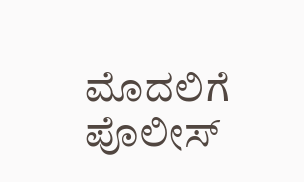ಮೊದಲಿಗೆ ಪೊಲೀಸ್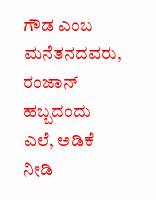ಗೌಡ ಎಂಬ ಮನೆತನದವರು, ರಂಜಾನ್ ಹಬ್ಬದಂದು ಎಲೆ, ಅಡಿಕೆ ನೀಡಿ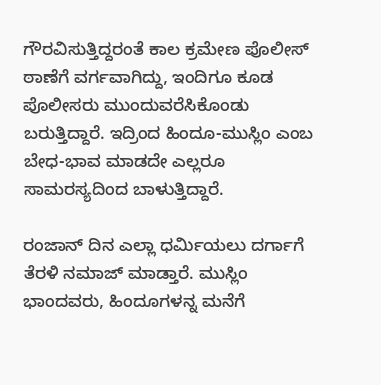ಗೌರವಿಸುತ್ತಿದ್ದರಂತೆ ಕಾಲ ಕ್ರಮೇಣ ಪೊಲೀಸ್ ಠಾಣೆಗೆ ವರ್ಗವಾಗಿದ್ದು, ಇಂದಿಗೂ ಕೂಡ ಪೊಲೀಸರು ಮುಂದುವರೆಸಿಕೊಂಡು ಬರುತ್ತಿದ್ದಾರೆ. ಇದ್ರಿಂದ ಹಿಂದೂ-ಮುಸ್ಲಿಂ ಎಂಬ ಬೇಧ-ಭಾವ ಮಾಡದೇ ಎಲ್ಲರೂ ಸಾಮರಸ್ಯದಿಂದ ಬಾಳುತ್ತಿದ್ದಾರೆ.

ರಂಜಾನ್ ದಿನ ಎಲ್ಲಾ ಧರ್ಮಿಯಲು ದರ್ಗಾಗೆ ತೆರಳಿ ನಮಾಜ್ ಮಾಡ್ತಾರೆ. ಮುಸ್ಲಿಂ ಭಾಂದವರು, ಹಿಂದೂಗಳನ್ನ ಮನೆಗೆ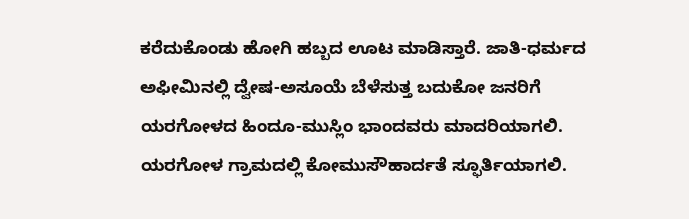ಕರೆದುಕೊಂಡು ಹೋಗಿ ಹಬ್ಬದ ಊಟ ಮಾಡಿಸ್ತಾರೆ. ಜಾತಿ-ಧರ್ಮದ ಅಫೀಮಿನಲ್ಲಿ ದ್ವೇಷ-ಅಸೂಯೆ ಬೆಳೆಸುತ್ತ ಬದುಕೋ ಜನರಿಗೆ ಯರಗೋಳದ ಹಿಂದೂ-ಮುಸ್ಲಿಂ ಭಾಂದವರು ಮಾದರಿಯಾಗಲಿ. ಯರಗೋಳ ಗ್ರಾಮದಲ್ಲಿ ಕೋಮುಸೌಹಾರ್ದತೆ ಸ್ಫೂರ್ತಿಯಾಗಲಿ.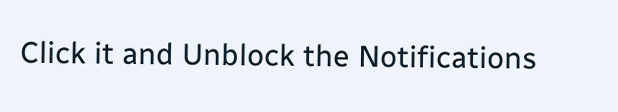Click it and Unblock the Notifications